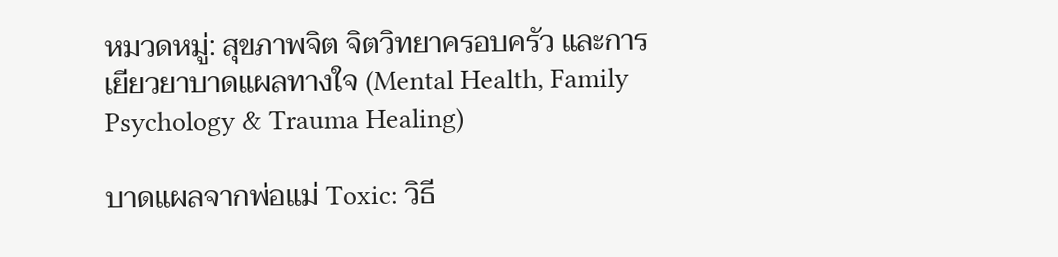หมวดหมู่: สุขภาพจิต จิตวิทยาครอบครัว และการเยียวยาบาดแผลทางใจ (Mental Health, Family Psychology & Trauma Healing)

บาดแผลจากพ่อแม่ Toxic: วิธี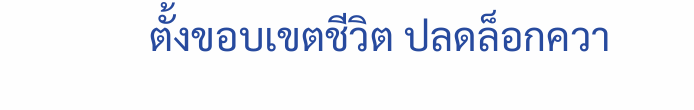ตั้งขอบเขตชีวิต ปลดล็อกควา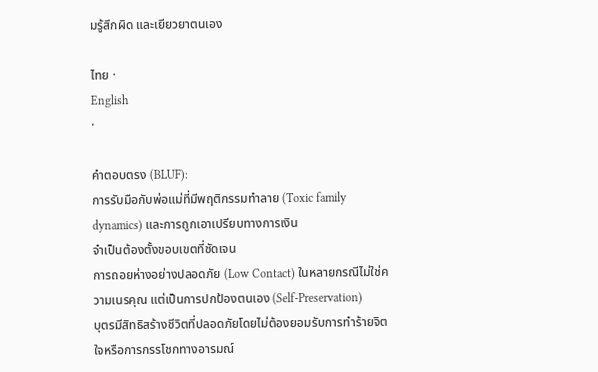มรู้สึกผิด และเยียวยาตนเอง

ไทย ·
English
·

คำตอบตรง (BLUF):
การรับมือกับพ่อแม่ที่มีพฤติกรรมทำลาย (Toxic family dynamics) และการถูกเอาเปรียบทางการเงิน
จำเป็นต้องตั้งขอบเขตที่ชัดเจน
การถอยห่างอย่างปลอดภัย (Low Contact) ในหลายกรณีไม่ใช่ความเนรคุณ แต่เป็นการปกป้องตนเอง (Self-Preservation)
บุตรมีสิทธิสร้างชีวิตที่ปลอดภัยโดยไม่ต้องยอมรับการทำร้ายจิตใจหรือการกรรโชกทางอารมณ์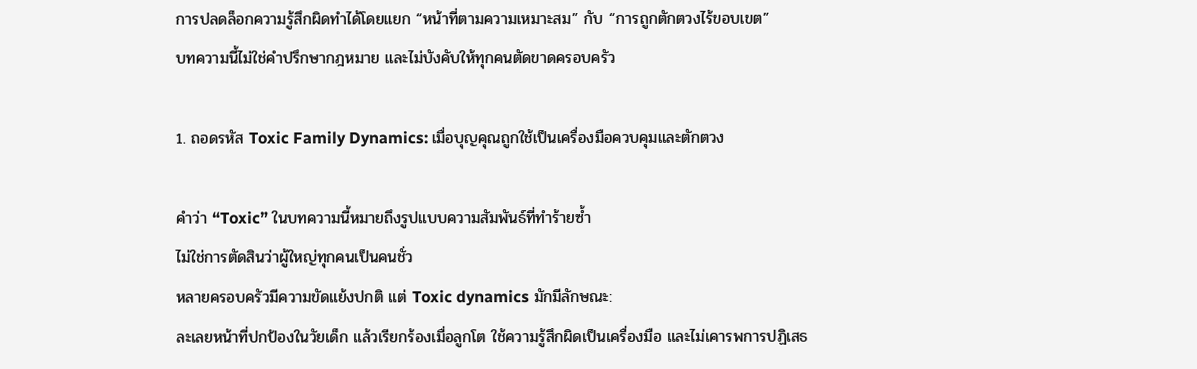การปลดล็อกความรู้สึกผิดทำได้โดยแยก “หน้าที่ตามความเหมาะสม” กับ “การถูกตักตวงไร้ขอบเขต”
บทความนี้ไม่ใช่คำปรึกษากฎหมาย และไม่บังคับให้ทุกคนตัดขาดครอบครัว

1. ถอดรหัส Toxic Family Dynamics: เมื่อบุญคุณถูกใช้เป็นเครื่องมือควบคุมและตักตวง

คำว่า “Toxic” ในบทความนี้หมายถึงรูปแบบความสัมพันธ์ที่ทำร้ายซ้ำ
ไม่ใช่การตัดสินว่าผู้ใหญ่ทุกคนเป็นคนชั่ว
หลายครอบครัวมีความขัดแย้งปกติ แต่ Toxic dynamics มักมีลักษณะ:
ละเลยหน้าที่ปกป้องในวัยเด็ก แล้วเรียกร้องเมื่อลูกโต ใช้ความรู้สึกผิดเป็นเครื่องมือ และไม่เคารพการปฏิเสธ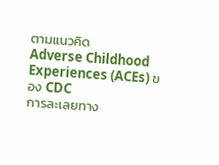ตามแนวคิด
Adverse Childhood Experiences (ACEs) ของ CDC
การละเลยทาง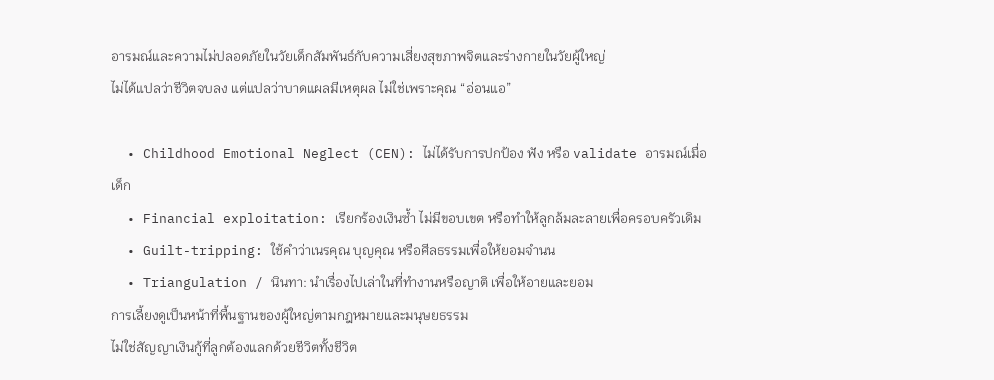อารมณ์และความไม่ปลอดภัยในวัยเด็กสัมพันธ์กับความเสี่ยงสุขภาพจิตและร่างกายในวัยผู้ใหญ่
ไม่ได้แปลว่าชีวิตจบลง แต่แปลว่าบาดแผลมีเหตุผล ไม่ใช่เพราะคุณ “อ่อนแอ”

  • Childhood Emotional Neglect (CEN): ไม่ได้รับการปกป้อง ฟัง หรือ validate อารมณ์เมื่อเด็ก
  • Financial exploitation: เรียกร้องเงินซ้ำ ไม่มีขอบเขต หรือทำให้ลูกล้มละลายเพื่อครอบครัวเดิม
  • Guilt-tripping: ใช้คำว่าเนรคุณ บุญคุณ หรือศีลธรรมเพื่อให้ยอมจำนน
  • Triangulation / นินทา: นำเรื่องไปเล่าในที่ทำงานหรือญาติ เพื่อให้อายและยอม
การเลี้ยงดูเป็นหน้าที่พื้นฐานของผู้ใหญ่ตามกฎหมายและมนุษยธรรม
ไม่ใช่สัญญาเงินกู้ที่ลูกต้องแลกด้วยชีวิตทั้งชีวิต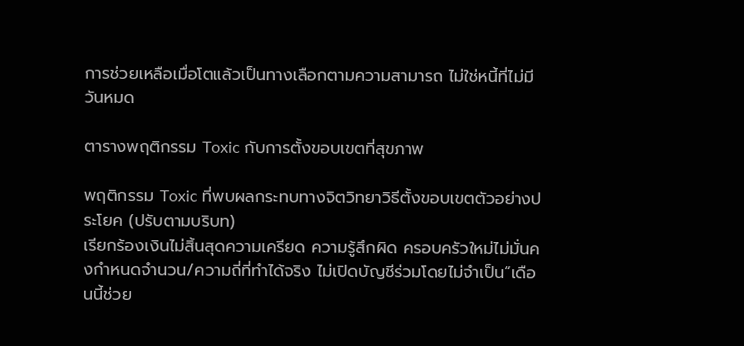การช่วยเหลือเมื่อโตแล้วเป็นทางเลือกตามความสามารถ ไม่ใช่หนี้ที่ไม่มีวันหมด

ตารางพฤติกรรม Toxic กับการตั้งขอบเขตที่สุขภาพ

พฤติกรรม Toxic ที่พบผลกระทบทางจิตวิทยาวิธีตั้งขอบเขตตัวอย่างประโยค (ปรับตามบริบท)
เรียกร้องเงินไม่สิ้นสุดความเครียด ความรู้สึกผิด ครอบครัวใหม่ไม่มั่นคงกำหนดจำนวน/ความถี่ที่ทำได้จริง ไม่เปิดบัญชีร่วมโดยไม่จำเป็น“เดือนนี้ช่วย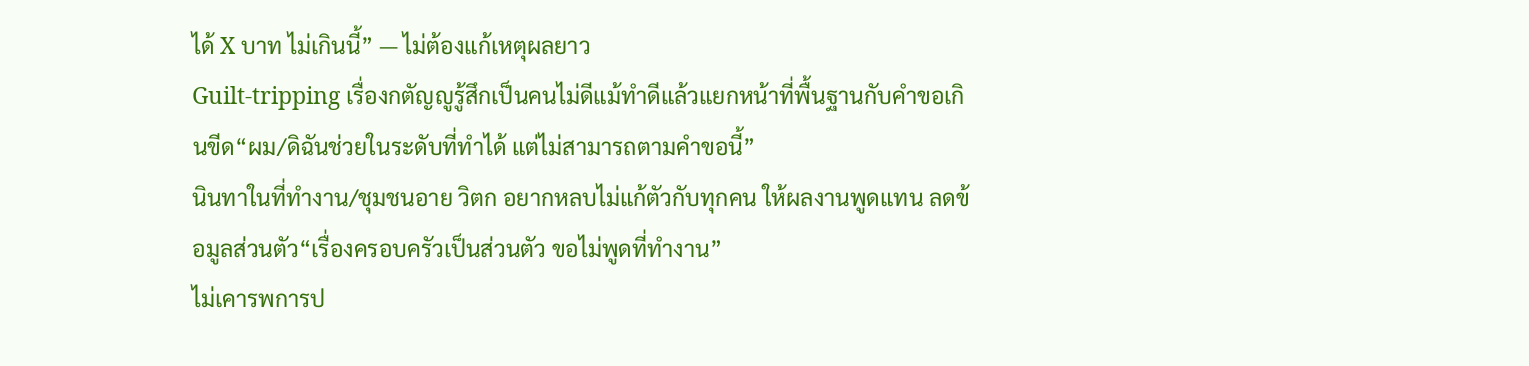ได้ X บาท ไม่เกินนี้” — ไม่ต้องแก้เหตุผลยาว
Guilt-tripping เรื่องกตัญญูรู้สึกเป็นคนไม่ดีแม้ทำดีแล้วแยกหน้าที่พื้นฐานกับคำขอเกินขีด“ผม/ดิฉันช่วยในระดับที่ทำได้ แต่ไม่สามารถตามคำขอนี้”
นินทาในที่ทำงาน/ชุมชนอาย วิตก อยากหลบไม่แก้ตัวกับทุกคน ให้ผลงานพูดแทน ลดข้อมูลส่วนตัว“เรื่องครอบครัวเป็นส่วนตัว ขอไม่พูดที่ทำงาน”
ไม่เคารพการป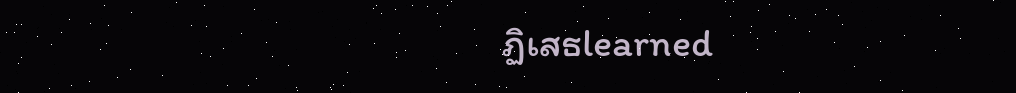ฏิเสธlearned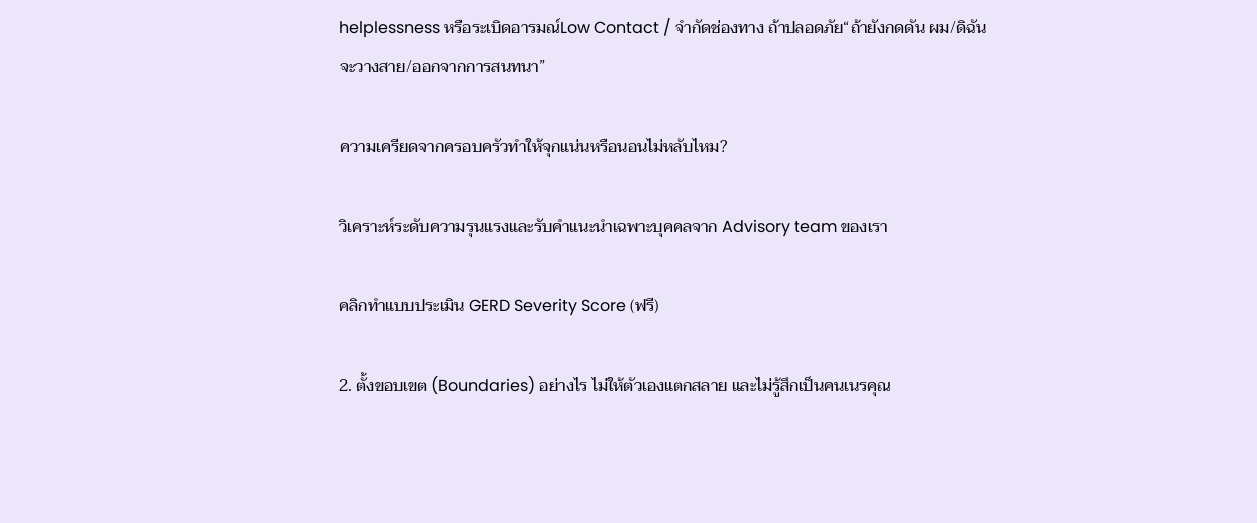helplessness หรือระเบิดอารมณ์Low Contact / จำกัดช่องทาง ถ้าปลอดภัย“ถ้ายังกดดัน ผม/ดิฉันจะวางสาย/ออกจากการสนทนา”

ความเครียดจากครอบครัวทำให้จุกแน่นหรือนอนไม่หลับไหม?

วิเคราะห์ระดับความรุนแรงและรับคำแนะนำเฉพาะบุคคลจาก Advisory team ของเรา

คลิกทำแบบประเมิน GERD Severity Score (ฟรี)

2. ตั้งขอบเขต (Boundaries) อย่างไร ไม่ให้ตัวเองแตกสลาย และไม่รู้สึกเป็นคนเนรคุณ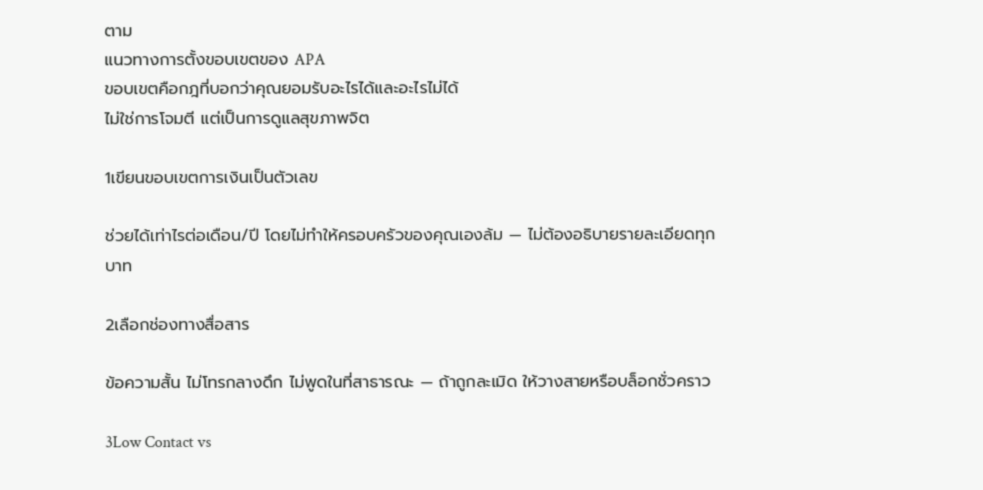ตาม
แนวทางการตั้งขอบเขตของ APA
ขอบเขตคือกฎที่บอกว่าคุณยอมรับอะไรได้และอะไรไม่ได้
ไม่ใช่การโจมตี แต่เป็นการดูแลสุขภาพจิต

1เขียนขอบเขตการเงินเป็นตัวเลข

ช่วยได้เท่าไรต่อเดือน/ปี โดยไม่ทำให้ครอบครัวของคุณเองล้ม — ไม่ต้องอธิบายรายละเอียดทุกบาท

2เลือกช่องทางสื่อสาร

ข้อความสั้น ไม่โทรกลางดึก ไม่พูดในที่สาธารณะ — ถ้าถูกละเมิด ให้วางสายหรือบล็อกชั่วคราว

3Low Contact vs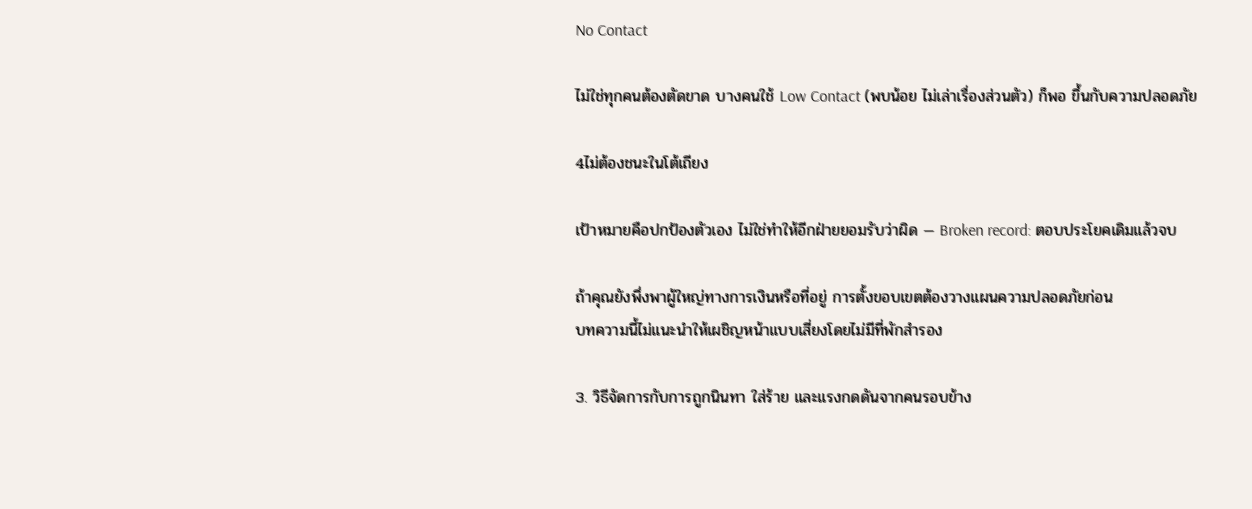No Contact

ไม่ใช่ทุกคนต้องตัดขาด บางคนใช้ Low Contact (พบน้อย ไม่เล่าเรื่องส่วนตัว) ก็พอ ขึ้นกับความปลอดภัย

4ไม่ต้องชนะในโต้เถียง

เป้าหมายคือปกป้องตัวเอง ไม่ใช่ทำให้อีกฝ่ายยอมรับว่าผิด — Broken record: ตอบประโยคเดิมแล้วจบ

ถ้าคุณยังพึ่งพาผู้ใหญ่ทางการเงินหรือที่อยู่ การตั้งขอบเขตต้องวางแผนความปลอดภัยก่อน
บทความนี้ไม่แนะนำให้เผชิญหน้าแบบเสี่ยงโดยไม่มีที่พักสำรอง

3. วิธีจัดการกับการถูกนินทา ใส่ร้าย และแรงกดดันจากคนรอบข้าง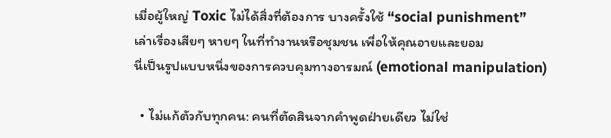เมื่อผู้ใหญ่ Toxic ไม่ได้สิ่งที่ต้องการ บางครั้งใช้ “social punishment”
เล่าเรื่องเสียๆ หายๆ ในที่ทำงานหรือชุมชน เพื่อให้คุณอายและยอม
นี่เป็นรูปแบบหนึ่งของการควบคุมทางอารมณ์ (emotional manipulation)

  • ไม่แก้ตัวกับทุกคน: คนที่ตัดสินจากคำพูดฝ่ายเดียว ไม่ใช่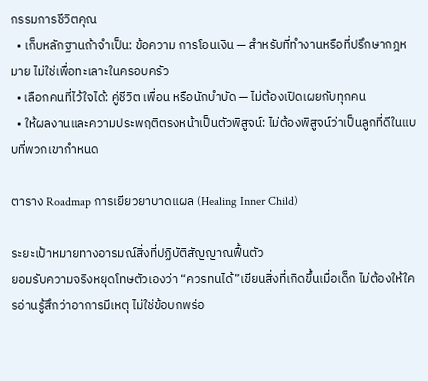กรรมการชีวิตคุณ
  • เก็บหลักฐานถ้าจำเป็น: ข้อความ การโอนเงิน — สำหรับที่ทำงานหรือที่ปรึกษากฎหมาย ไม่ใช่เพื่อทะเลาะในครอบครัว
  • เลือกคนที่ไว้ใจได้: คู่ชีวิต เพื่อน หรือนักบำบัด — ไม่ต้องเปิดเผยกับทุกคน
  • ให้ผลงานและความประพฤติตรงหน้าเป็นตัวพิสูจน์: ไม่ต้องพิสูจน์ว่าเป็นลูกที่ดีในแบบที่พวกเขากำหนด

ตาราง Roadmap การเยียวยาบาดแผล (Healing Inner Child)

ระยะเป้าหมายทางอารมณ์สิ่งที่ปฏิบัติสัญญาณฟื้นตัว
ยอมรับความจริงหยุดโทษตัวเองว่า “ควรทนได้”เขียนสิ่งที่เกิดขึ้นเมื่อเด็ก ไม่ต้องให้ใครอ่านรู้สึกว่าอาการมีเหตุ ไม่ใช่ข้อบกพร่อ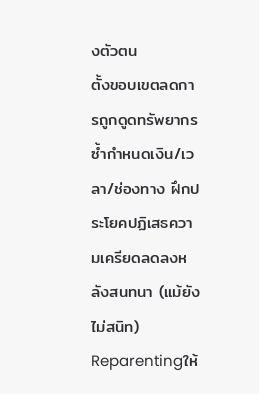งตัวตน
ตั้งขอบเขตลดการถูกดูดทรัพยากรซ้ำกำหนดเงิน/เวลา/ช่องทาง ฝึกประโยคปฏิเสธความเครียดลดลงหลังสนทนา (แม้ยังไม่สนิท)
Reparentingให้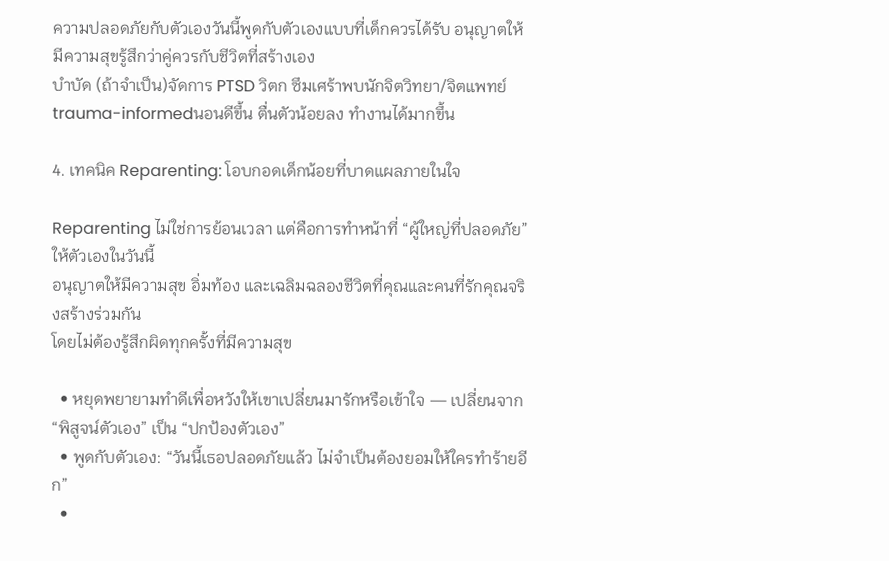ความปลอดภัยกับตัวเองวันนี้พูดกับตัวเองแบบที่เด็กควรได้รับ อนุญาตให้มีความสุขรู้สึกว่าคู่ควรกับชีวิตที่สร้างเอง
บำบัด (ถ้าจำเป็น)จัดการ PTSD วิตก ซึมเศร้าพบนักจิตวิทยา/จิตแพทย์ trauma-informedนอนดีขึ้น ตื่นตัวน้อยลง ทำงานได้มากขึ้น

4. เทคนิค Reparenting: โอบกอดเด็กน้อยที่บาดแผลภายในใจ

Reparenting ไม่ใช่การย้อนเวลา แต่คือการทำหน้าที่ “ผู้ใหญ่ที่ปลอดภัย” ให้ตัวเองในวันนี้
อนุญาตให้มีความสุข อิ่มท้อง และเฉลิมฉลองชีวิตที่คุณและคนที่รักคุณจริงสร้างร่วมกัน
โดยไม่ต้องรู้สึกผิดทุกครั้งที่มีความสุข

  • หยุดพยายามทำดีเพื่อหวังให้เขาเปลี่ยนมารักหรือเข้าใจ — เปลี่ยนจาก “พิสูจน์ตัวเอง” เป็น “ปกป้องตัวเอง”
  • พูดกับตัวเอง: “วันนี้เธอปลอดภัยแล้ว ไม่จำเป็นต้องยอมให้ใครทำร้ายอีก”
  •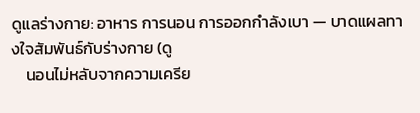ดูแลร่างกาย: อาหาร การนอน การออกกำลังเบา — บาดแผลทางใจสัมพันธ์กับร่างกาย (ดู
    นอนไม่หลับจากความเครีย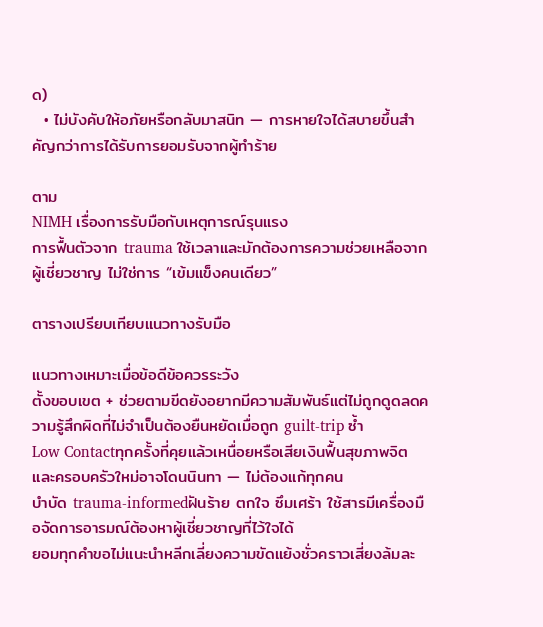ด)
  • ไม่บังคับให้อภัยหรือกลับมาสนิท — การหายใจได้สบายขึ้นสำคัญกว่าการได้รับการยอมรับจากผู้ทำร้าย

ตาม
NIMH เรื่องการรับมือกับเหตุการณ์รุนแรง
การฟื้นตัวจาก trauma ใช้เวลาและมักต้องการความช่วยเหลือจากผู้เชี่ยวชาญ ไม่ใช่การ “เข้มแข็งคนเดียว”

ตารางเปรียบเทียบแนวทางรับมือ

แนวทางเหมาะเมื่อข้อดีข้อควรระวัง
ตั้งขอบเขต + ช่วยตามขีดยังอยากมีความสัมพันธ์แต่ไม่ถูกดูดลดความรู้สึกผิดที่ไม่จำเป็นต้องยืนหยัดเมื่อถูก guilt-trip ซ้ำ
Low Contactทุกครั้งที่คุยแล้วเหนื่อยหรือเสียเงินฟื้นสุขภาพจิตและครอบครัวใหม่อาจโดนนินทา — ไม่ต้องแก้ทุกคน
บำบัด trauma-informedฝันร้าย ตกใจ ซึมเศร้า ใช้สารมีเครื่องมือจัดการอารมณ์ต้องหาผู้เชี่ยวชาญที่ไว้ใจได้
ยอมทุกคำขอไม่แนะนำหลีกเลี่ยงความขัดแย้งชั่วคราวเสี่ยงล้มละ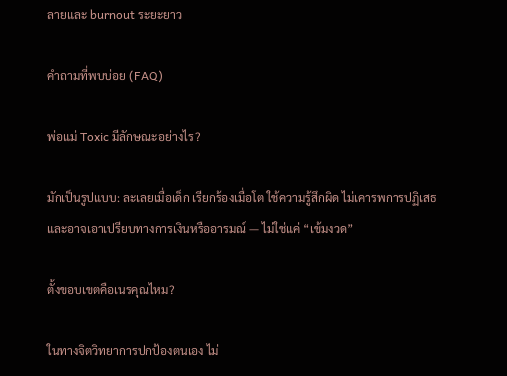ลายและ burnout ระยะยาว

คำถามที่พบบ่อย (FAQ)

พ่อแม่ Toxic มีลักษณะอย่างไร?

มักเป็นรูปแบบ: ละเลยเมื่อเด็ก เรียกร้องเมื่อโต ใช้ความรู้สึกผิด ไม่เคารพการปฏิเสธ
และอาจเอาเปรียบทางการเงินหรืออารมณ์ — ไม่ใช่แค่ “เข้มงวด”

ตั้งขอบเขตคือเนรคุณไหม?

ในทางจิตวิทยาการปกป้องตนเอง ไม่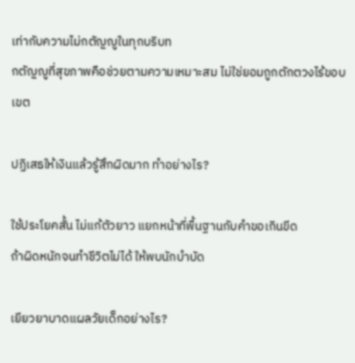เท่ากับความไม่กตัญญูในทุกบริบท
กตัญญูที่สุขภาพคือช่วยตามความเหมาะสม ไม่ใช่ยอมถูกตักตวงไร้ขอบเขต

ปฏิเสธให้เงินแล้วรู้สึกผิดมาก ทำอย่างไร?

ใช้ประโยคสั้น ไม่แก้ตัวยาว แยกหน้าที่พื้นฐานกับคำขอเกินขีด
ถ้าผิดหนักจนทำชีวิตไม่ได้ ให้พบนักบำบัด

เยียวยาบาดแผลวัยเด็กอย่างไร?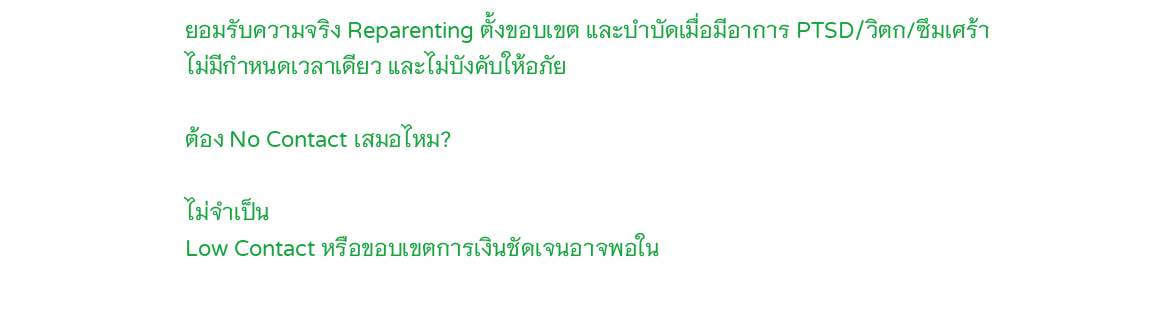ยอมรับความจริง Reparenting ตั้งขอบเขต และบำบัดเมื่อมีอาการ PTSD/วิตก/ซึมเศร้า
ไม่มีกำหนดเวลาเดียว และไม่บังคับให้อภัย

ต้อง No Contact เสมอไหม?

ไม่จำเป็น
Low Contact หรือขอบเขตการเงินชัดเจนอาจพอใน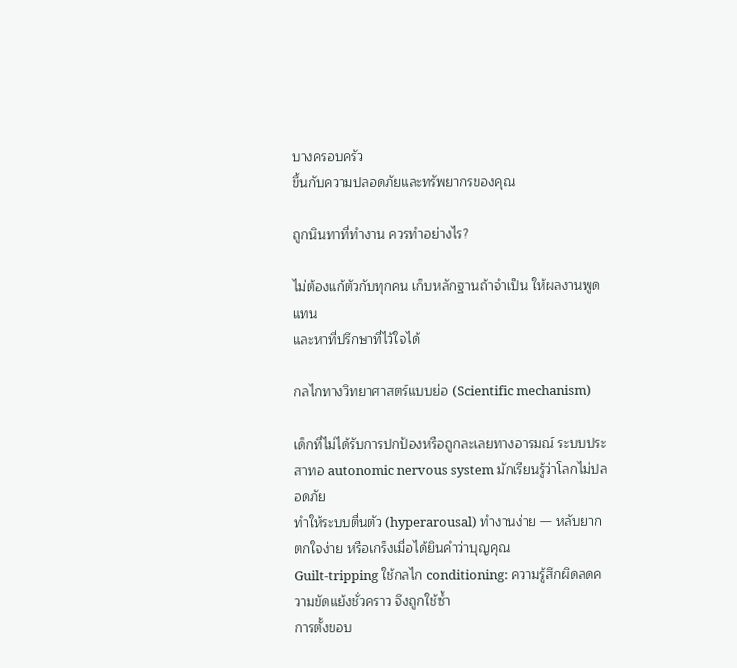บางครอบครัว
ขึ้นกับความปลอดภัยและทรัพยากรของคุณ

ถูกนินทาที่ทำงาน ควรทำอย่างไร?

ไม่ต้องแก้ตัวกับทุกคน เก็บหลักฐานถ้าจำเป็น ให้ผลงานพูดแทน
และหาที่ปรึกษาที่ไว้ใจได้

กลไกทางวิทยาศาสตร์แบบย่อ (Scientific mechanism)

เด็กที่ไม่ได้รับการปกป้องหรือถูกละเลยทางอารมณ์ ระบบประสาทอ autonomic nervous system มักเรียนรู้ว่าโลกไม่ปลอดภัย
ทำให้ระบบตื่นตัว (hyperarousal) ทำงานง่าย — หลับยาก ตกใจง่าย หรือเกร็งเมื่อได้ยินคำว่าบุญคุณ
Guilt-tripping ใช้กลไก conditioning: ความรู้สึกผิดลดความขัดแย้งชั่วคราว จึงถูกใช้ซ้ำ
การตั้งขอบ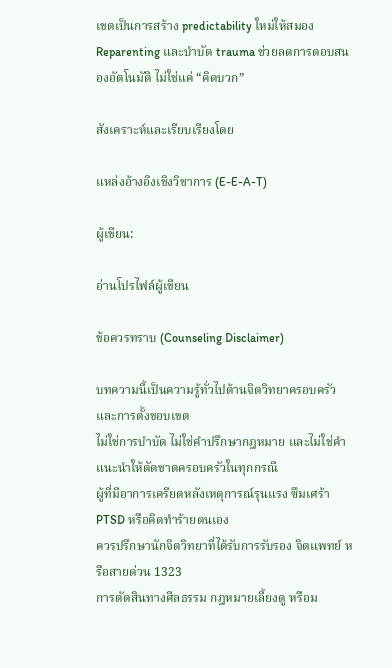เขตเป็นการสร้าง predictability ใหม่ให้สมอง
Reparenting และบำบัด trauma ช่วยลดการตอบสนองอัตโนมัติ ไม่ใช่แค่ “คิดบวก”

สังเคราะห์และเรียบเรียงโดย

แหล่งอ้างอิงเชิงวิชาการ (E-E-A-T)

ผู้เขียน:

อ่านโปรไฟล์ผู้เขียน

ข้อควรทราบ (Counseling Disclaimer)

บทความนี้เป็นความรู้ทั่วไปด้านจิตวิทยาครอบครัวและการตั้งขอบเขต
ไม่ใช่การบำบัด ไม่ใช่คำปรึกษากฎหมาย และไม่ใช่คำแนะนำให้ตัดขาดครอบครัวในทุกกรณี
ผู้ที่มีอาการเครียดหลังเหตุการณ์รุนแรง ซึมเศร้า PTSD หรือคิดทำร้ายตนเอง
ควรปรึกษานักจิตวิทยาที่ได้รับการรับรอง จิตแพทย์ หรือสายด่วน 1323
การตัดสินทางศีลธรรม กฎหมายเลี้ยงดู หรือม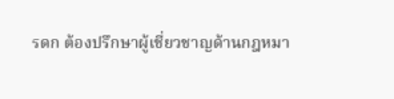รดก ต้องปรึกษาผู้เชี่ยวชาญด้านกฎหมา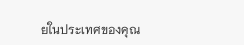ยในประเทศของคุณ